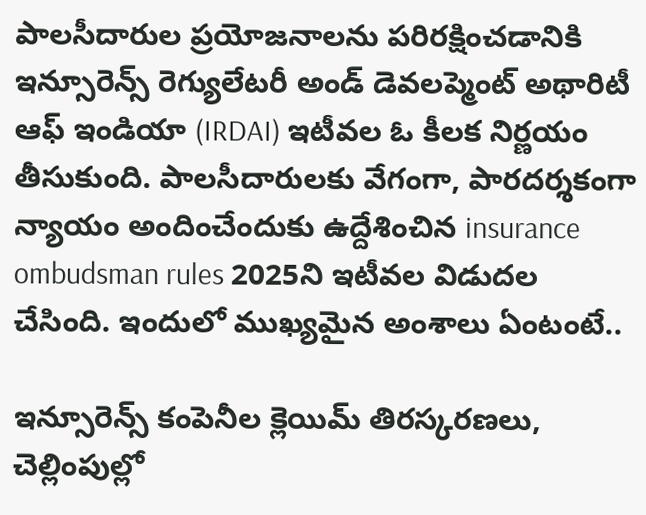పాలసీదారుల ప్రయోజనాలను పరిరక్షించడానికి ఇన్సూరెన్స్ రెగ్యులేటరీ అండ్ డెవలప్మెంట్ అథారిటీ ఆఫ్ ఇండియా (IRDAI) ఇటీవల ఓ కీలక నిర్ణయం తీసుకుంది. పాలసీదారులకు వేగంగా, పారదర్శకంగా న్యాయం అందించేందుకు ఉద్దేశించిన insurance ombudsman rules 2025ని ఇటీవల విడుదల చేసింది. ఇందులో ముఖ్యమైన అంశాలు ఏంటంటే..

ఇన్సూరెన్స్ కంపెనీల క్లెయిమ్ తిరస్కరణలు, చెల్లింపుల్లో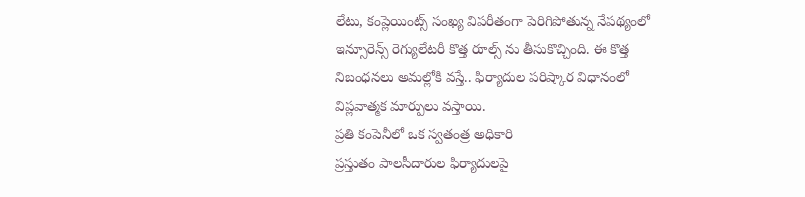లేటు, కంప్లెయింట్స్ సంఖ్య విపరీతంగా పెరిగిపోతున్న నేపథ్యంలో ఇన్సూరెన్స్ రెగ్యులేటరీ కొత్త రూల్స్ ను తీసుకొచ్చింది. ఈ కొత్త నిబంధనలు అమల్లోకి వస్తే.. ఫిర్యాదుల పరిష్కార విధానంలో విప్లవాత్మక మార్పులు వస్తాయి.
ప్రతి కంపెనీలో ఒక స్వతంత్ర అధికారి
ప్రస్తుతం పాలసీదారుల ఫిర్యాదులపై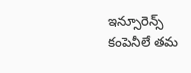ఇన్సూరెన్స్ కంపెనీలే తమ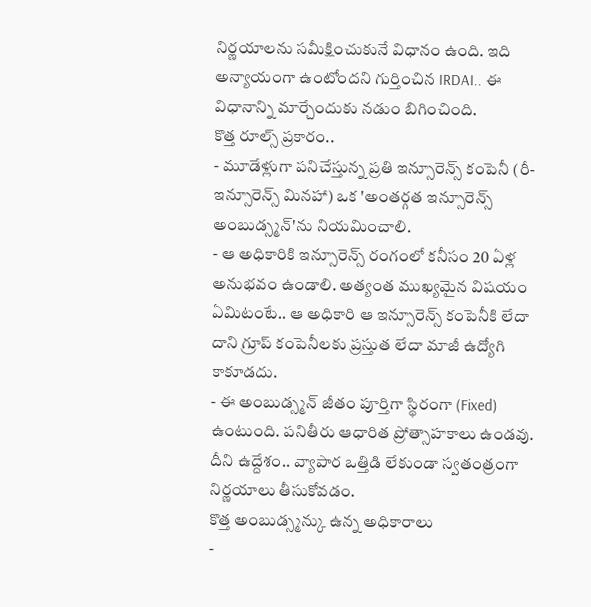నిర్ణయాలను సమీక్షించుకునే విధానం ఉంది. ఇది అన్యాయంగా ఉంటోందని గుర్తించిన IRDAI.. ఈ విధానాన్ని మార్చేందుకు నడుం బిగించింది.
కొత్త రూల్స్ ప్రకారం..
- మూడేళ్లుగా పనిచేస్తున్న ప్రతి ఇన్సూరెన్స్ కంపెనీ (రీ-ఇన్సూరెన్స్ మినహా) ఒక 'అంతర్గత ఇన్సూరెన్స్ అంబుడ్స్మన్'ను నియమించాలి.
- ఆ అధికారికి ఇన్సూరెన్స్ రంగంలో కనీసం 20 ఏళ్ల అనుభవం ఉండాలి. అత్యంత ముఖ్యమైన విషయం ఏమిటంటే.. ఆ అధికారి ఆ ఇన్సూరెన్స్ కంపెనీకి లేదా దాని గ్రూప్ కంపెనీలకు ప్రస్తుత లేదా మాజీ ఉద్యోగి కాకూడదు.
- ఈ అంబుడ్స్మన్ జీతం పూర్తిగా స్థిరంగా (Fixed) ఉంటుంది. పనితీరు ఆధారిత ప్రోత్సాహకాలు ఉండవు. దీని ఉద్దేశం.. వ్యాపార ఒత్తిడి లేకుండా స్వతంత్రంగా నిర్ణయాలు తీసుకోవడం.
కొత్త అంబుడ్స్మన్కు ఉన్న అధికారాలు
-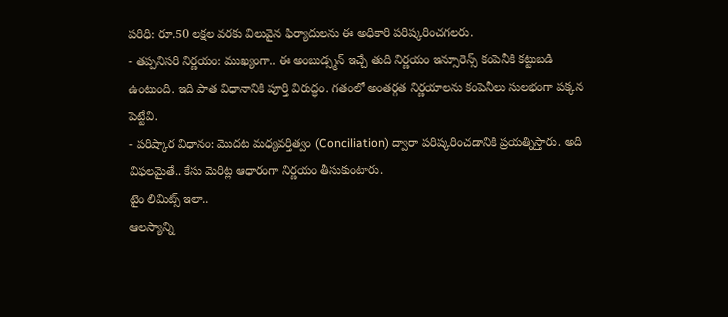పరిధి: రూ.50 లక్షల వరకు విలువైన ఫిర్యాదులను ఈ అధికారి పరిష్కరించగలరు.
- తప్పనిసరి నిర్ణయం: ముఖ్యంగా.. ఈ అంబుడ్స్మన్ ఇచ్చే తుది నిర్ణయం ఇన్సూరెన్స్ కంపెనీకి కట్టుబడి ఉంటుంది. ఇది పాత విధానానికి పూర్తి విరుద్ధం. గతంలో అంతర్గత నిర్ణయాలను కంపెనీలు సులభంగా పక్కన పెట్టేవి.
- పరిష్కార విధానం: మొదట మధ్యవర్తిత్వం (Conciliation) ద్వారా పరిష్కరించడానికి ప్రయత్నిస్తారు. అది విఫలమైతే.. కేసు మెరిట్ల ఆధారంగా నిర్ణయం తీసుకుంటారు.
టైం లిమిట్స్ ఇలా..
ఆలస్యాన్ని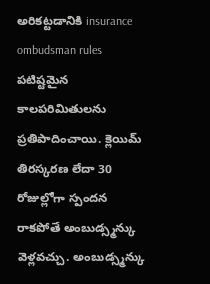అరికట్టడానికి insurance ombudsman rules పటిష్టమైన కాలపరిమితులను ప్రతిపాదించాయి. క్లెయిమ్ తిరస్కరణ లేదా 30 రోజుల్లోగా స్పందన రాకపోతే అంబుడ్స్మన్కు వెళ్లవచ్చు. అంబుడ్స్మన్కు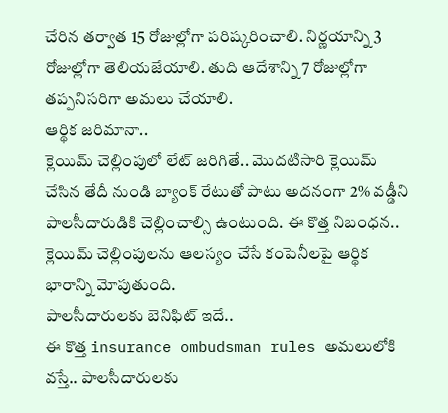చేరిన తర్వాత 15 రోజుల్లోగా పరిష్కరించాలి. నిర్ణయాన్ని 3 రోజుల్లోగా తెలియజేయాలి. తుది ఆదేశాన్ని 7 రోజుల్లోగా తప్పనిసరిగా అమలు చేయాలి.
ఆర్థిక జరిమానా..
క్లెయిమ్ చెల్లింపులో లేట్ జరిగితే.. మొదటిసారి క్లెయిమ్ చేసిన తేదీ నుండి బ్యాంక్ రేటుతో పాటు అదనంగా 2% వడ్డీని పాలసీదారుడికి చెల్లించాల్సి ఉంటుంది. ఈ కొత్త నిబంధన.. క్లెయిమ్ చెల్లింపులను ఆలస్యం చేసే కంపెనీలపై ఆర్థిక భారాన్ని మోపుతుంది.
పాలసీదారులకు బెనిఫిట్ ఇదే..
ఈ కొత్త insurance ombudsman rules అమలులోకి వస్తే.. పాలసీదారులకు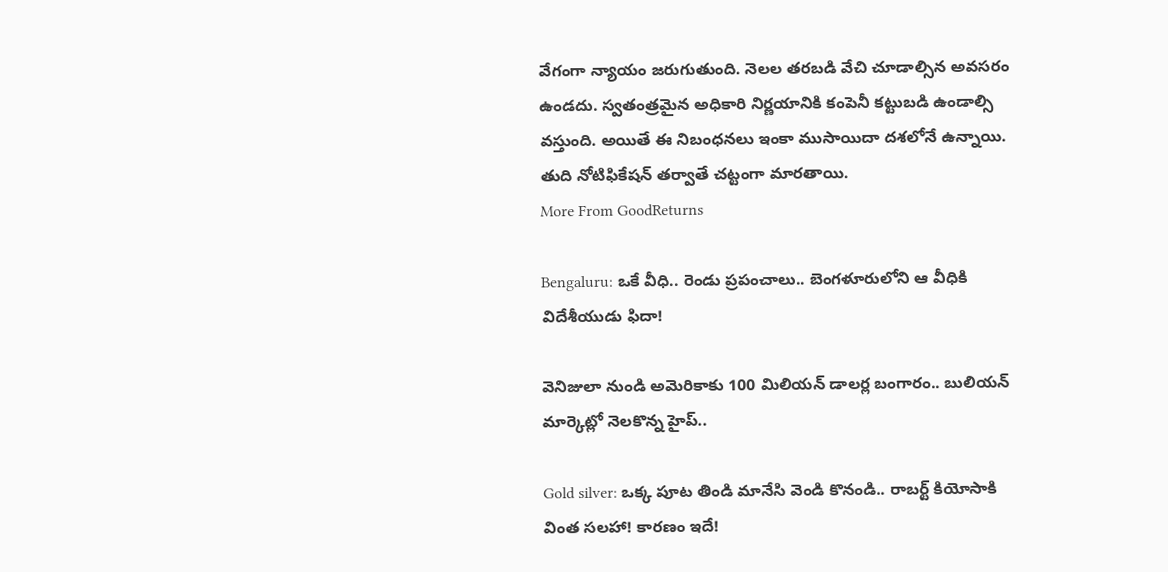వేగంగా న్యాయం జరుగుతుంది. నెలల తరబడి వేచి చూడాల్సిన అవసరం ఉండదు. స్వతంత్రమైన అధికారి నిర్ణయానికి కంపెనీ కట్టుబడి ఉండాల్సి వస్తుంది. అయితే ఈ నిబంధనలు ఇంకా ముసాయిదా దశలోనే ఉన్నాయి. తుది నోటిఫికేషన్ తర్వాతే చట్టంగా మారతాయి.
More From GoodReturns

Bengaluru: ఒకే వీధి.. రెండు ప్రపంచాలు.. బెంగళూరులోని ఆ వీధికి విదేశీయుడు ఫిదా!

వెనిజులా నుండి అమెరికాకు 100 మిలియన్ డాలర్ల బంగారం.. బులియన్ మార్కెట్లో నెలకొన్న హైప్..

Gold silver: ఒక్క పూట తిండి మానేసి వెండి కొనండి.. రాబర్ట్ కియోసాకి వింత సలహా! కారణం ఇదే!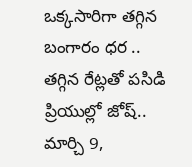ఒక్కసారిగా తగ్గిన బంగారం ధర .. తగ్గిన రేట్లతో పసిడి ప్రియుల్లో జోష్.. మార్చి 9,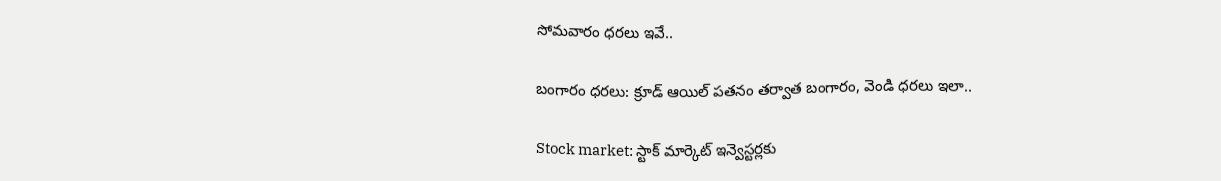సోమవారం ధరలు ఇవే..

బంగారం ధరలు: క్రూడ్ ఆయిల్ పతనం తర్వాత బంగారం, వెండి ధరలు ఇలా..

Stock market: స్టాక్ మార్కెట్ ఇన్వెస్టర్లకు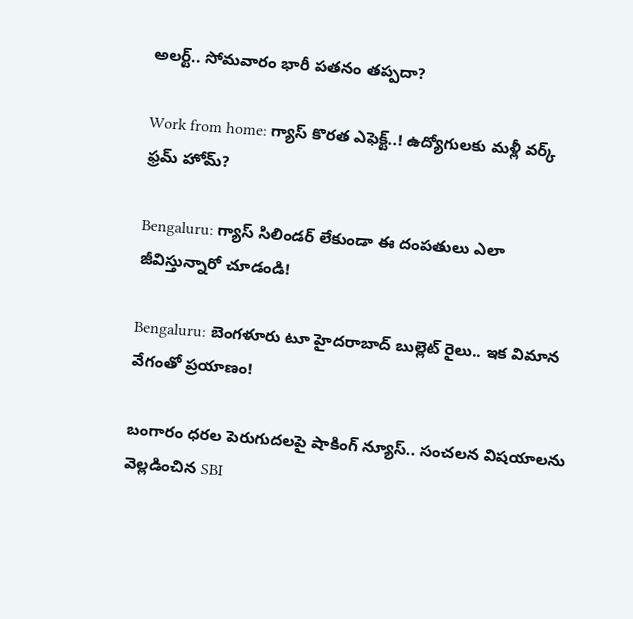అలర్ట్.. సోమవారం భారీ పతనం తప్పదా?

Work from home: గ్యాస్ కొరత ఎఫెక్ట్..! ఉద్యోగులకు మళ్లీ వర్క్ ఫ్రమ్ హోమ్?

Bengaluru: గ్యాస్ సిలిండర్ లేకుండా ఈ దంపతులు ఎలా జీవిస్తున్నారో చూడండి!

Bengaluru: బెంగళూరు టూ హైదరాబాద్ బుల్లెట్ రైలు.. ఇక విమాన వేగంతో ప్రయాణం!

బంగారం ధరల పెరుగుదలపై షాకింగ్ న్యూస్.. సంచలన విషయాలను వెల్లడించిన SBI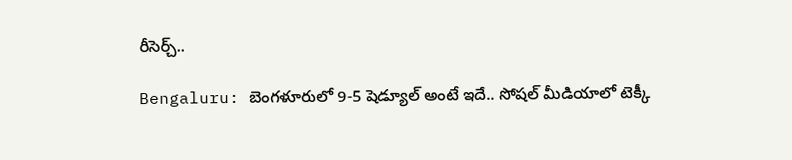రీసెర్చ్..

Bengaluru: బెంగళూరులో 9-5 షెడ్యూల్ అంటే ఇదే.. సోషల్ మీడియాలో టెక్కీ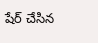షేర్ చేసిన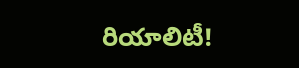రియాలిటీ!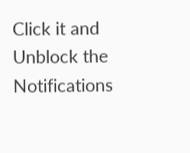Click it and Unblock the Notifications